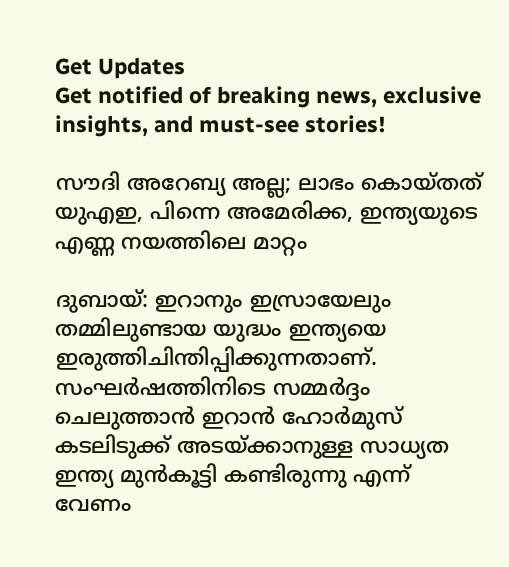Get Updates
Get notified of breaking news, exclusive insights, and must-see stories!

സൗദി അറേബ്യ അല്ല; ലാഭം കൊയ്തത് യുഎഇ, പിന്നെ അമേരിക്ക, ഇന്ത്യയുടെ എണ്ണ നയത്തിലെ മാറ്റം

ദുബായ്: ഇറാനും ഇസ്രായേലും തമ്മിലുണ്ടായ യുദ്ധം ഇന്ത്യയെ ഇരുത്തിചിന്തിപ്പിക്കുന്നതാണ്. സംഘര്‍ഷത്തിനിടെ സമ്മര്‍ദ്ദം ചെലുത്താന്‍ ഇറാന്‍ ഹോര്‍മുസ് കടലിടുക്ക് അടയ്ക്കാനുള്ള സാധ്യത ഇന്ത്യ മുന്‍കൂട്ടി കണ്ടിരുന്നു എന്ന് വേണം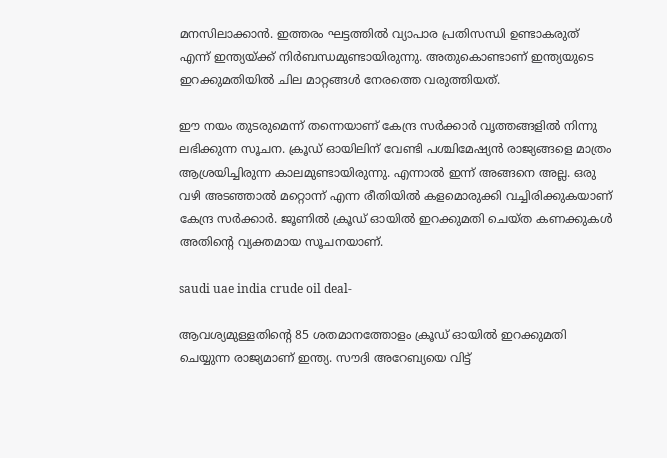മനസിലാക്കാന്‍. ഇത്തരം ഘട്ടത്തില്‍ വ്യാപാര പ്രതിസന്ധി ഉണ്ടാകരുത് എന്ന് ഇന്ത്യയ്ക്ക് നിര്‍ബന്ധമുണ്ടായിരുന്നു. അതുകൊണ്ടാണ് ഇന്ത്യയുടെ ഇറക്കുമതിയില്‍ ചില മാറ്റങ്ങള്‍ നേരത്തെ വരുത്തിയത്.

ഈ നയം തുടരുമെന്ന് തന്നെയാണ് കേന്ദ്ര സര്‍ക്കാര്‍ വൃത്തങ്ങളില്‍ നിന്നു ലഭിക്കുന്ന സൂചന. ക്രൂഡ് ഓയിലിന് വേണ്ടി പശ്ചിമേഷ്യന്‍ രാജ്യങ്ങളെ മാത്രം ആശ്രയിച്ചിരുന്ന കാലമുണ്ടായിരുന്നു. എന്നാല്‍ ഇന്ന് അങ്ങനെ അല്ല. ഒരു വഴി അടഞ്ഞാല്‍ മറ്റൊന്ന് എന്ന രീതിയില്‍ കളമൊരുക്കി വച്ചിരിക്കുകയാണ് കേന്ദ്ര സര്‍ക്കാര്‍. ജൂണില്‍ ക്രൂഡ് ഓയില്‍ ഇറക്കുമതി ചെയ്ത കണക്കുകള്‍ അതിന്റെ വ്യക്തമായ സൂചനയാണ്.

saudi uae india crude oil deal-

ആവശ്യമുള്ളതിന്റെ 85 ശതമാനത്തോളം ക്രൂഡ് ഓയില്‍ ഇറക്കുമതി ചെയ്യുന്ന രാജ്യമാണ് ഇന്ത്യ. സൗദി അറേബ്യയെ വിട്ട്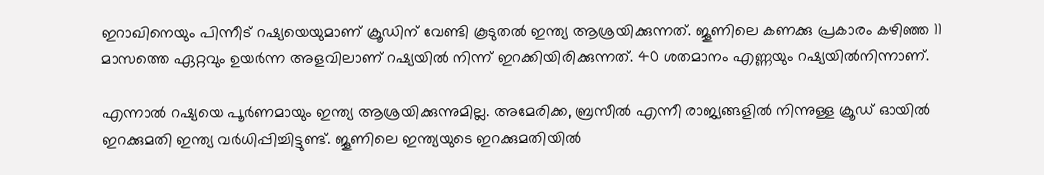ഇറാഖിനെയും പിന്നീട് റഷ്യയെയുമാണ് ക്രൂഡിന് വേണ്ടി കൂടുതല്‍ ഇന്ത്യ ആശ്രയിക്കുന്നത്. ജൂണിലെ കണക്കു പ്രകാരം കഴിഞ്ഞ 11 മാസത്തെ ഏറ്റവും ഉയര്‍ന്ന അളവിലാണ് റഷ്യയില്‍ നിന്ന് ഇറക്കിയിരിക്കുന്നത്. 40 ശതമാനം എണ്ണയും റഷ്യയില്‍നിന്നാണ്.

എന്നാല്‍ റഷ്യയെ പൂര്‍ണമായും ഇന്ത്യ ആശ്രയിക്കുന്നുമില്ല. അമേരിക്ക, ബ്രസീല്‍ എന്നീ രാജ്യങ്ങളില്‍ നിന്നുള്ള ക്രൂഡ് ഓയില്‍ ഇറക്കുമതി ഇന്ത്യ വര്‍ധിപ്പിച്ചിട്ടുണ്ട്. ജൂണിലെ ഇന്ത്യയുടെ ഇറക്കുമതിയില്‍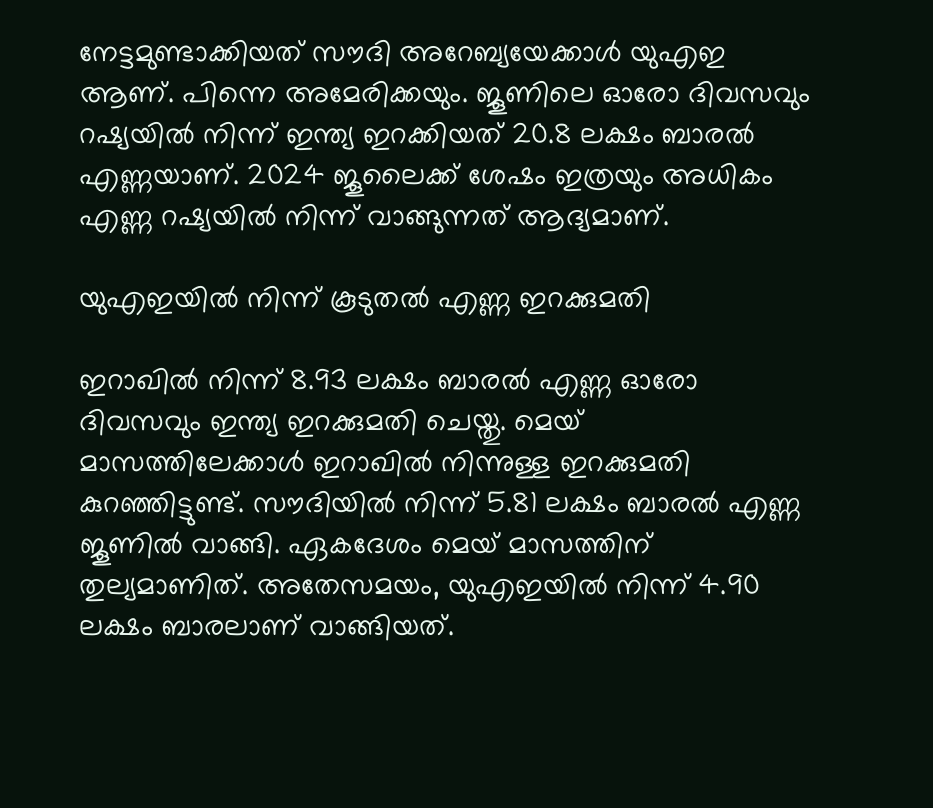നേട്ടമുണ്ടാക്കിയത് സൗദി അറേബ്യയേക്കാള്‍ യുഎഇ ആണ്. പിന്നെ അമേരിക്കയും. ജൂണിലെ ഓരോ ദിവസവും റഷ്യയില്‍ നിന്ന് ഇന്ത്യ ഇറക്കിയത് 20.8 ലക്ഷം ബാരല്‍ എണ്ണയാണ്. 2024 ജൂലൈക്ക് ശേഷം ഇത്രയും അധികം എണ്ണ റഷ്യയില്‍ നിന്ന് വാങ്ങുന്നത് ആദ്യമാണ്.

യുഎഇയില്‍ നിന്ന് കൂടുതല്‍ എണ്ണ ഇറക്കുമതി

ഇറാഖില്‍ നിന്ന് 8.93 ലക്ഷം ബാരല്‍ എണ്ണ ഓരോ ദിവസവും ഇന്ത്യ ഇറക്കുമതി ചെയ്തു. മെയ് മാസത്തിലേക്കാള്‍ ഇറാഖില്‍ നിന്നുള്ള ഇറക്കുമതി കുറഞ്ഞിട്ടുണ്ട്. സൗദിയില്‍ നിന്ന് 5.81 ലക്ഷം ബാരല്‍ എണ്ണ ജൂണില്‍ വാങ്ങി. ഏകദേശം മെയ് മാസത്തിന് തുല്യമാണിത്. അതേസമയം, യുഎഇയില്‍ നിന്ന് 4.90 ലക്ഷം ബാരലാണ് വാങ്ങിയത്.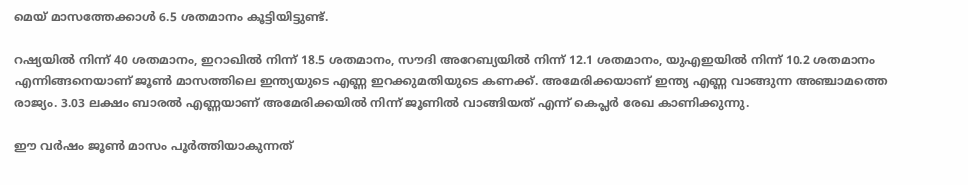മെയ് മാസത്തേക്കാള്‍ 6.5 ശതമാനം കൂട്ടിയിട്ടുണ്ട്.

റഷ്യയില്‍ നിന്ന് 40 ശതമാനം, ഇറാഖില്‍ നിന്ന് 18.5 ശതമാനം, സൗദി അറേബ്യയില്‍ നിന്ന് 12.1 ശതമാനം, യുഎഇയില്‍ നിന്ന് 10.2 ശതമാനം എന്നിങ്ങനെയാണ് ജൂണ്‍ മാസത്തിലെ ഇന്ത്യയുടെ എണ്ണ ഇറക്കുമതിയുടെ കണക്ക്. അമേരിക്കയാണ് ഇന്ത്യ എണ്ണ വാങ്ങുന്ന അഞ്ചാമത്തെ രാജ്യം. 3.03 ലക്ഷം ബാരല്‍ എണ്ണയാണ് അമേരിക്കയില്‍ നിന്ന് ജൂണില്‍ വാങ്ങിയത് എന്ന് കെപ്ലര്‍ രേഖ കാണിക്കുന്നു.

ഈ വര്‍ഷം ജൂണ്‍ മാസം പൂര്‍ത്തിയാകുന്നത്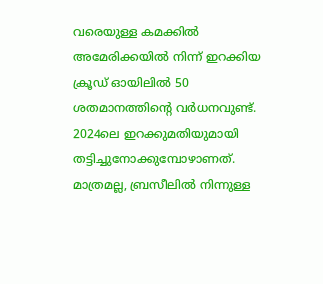വരെയുള്ള കമക്കില്‍ അമേരിക്കയില്‍ നിന്ന് ഇറക്കിയ ക്രൂഡ് ഓയിലില്‍ 50 ശതമാനത്തിന്റെ വര്‍ധനവുണ്ട്. 2024ലെ ഇറക്കുമതിയുമായി തട്ടിച്ചുനോക്കുമ്പോഴാണത്. മാത്രമല്ല, ബ്രസീലില്‍ നിന്നുള്ള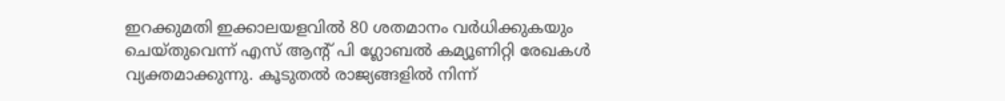ഇറക്കുമതി ഇക്കാലയളവില്‍ 80 ശതമാനം വര്‍ധിക്കുകയും ചെയ്തുവെന്ന് എസ് ആന്റ് പി ഗ്ലോബല്‍ കമ്യൂണിറ്റി രേഖകള്‍ വ്യക്തമാക്കുന്നു. കൂടുതല്‍ രാജ്യങ്ങളില്‍ നിന്ന്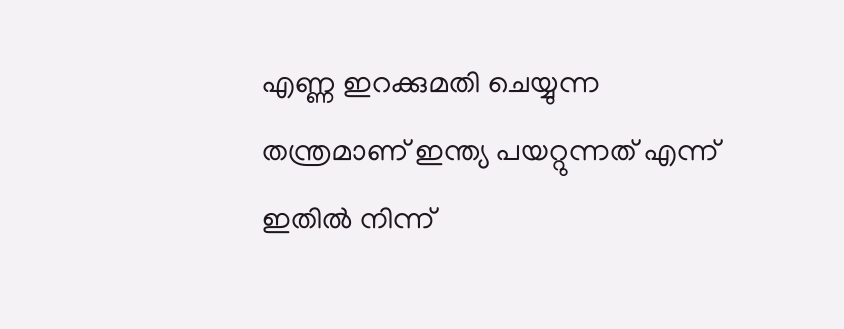എണ്ണ ഇറക്കുമതി ചെയ്യുന്ന തന്ത്രമാണ് ഇന്ത്യ പയറ്റുന്നത് എന്ന് ഇതില്‍ നിന്ന്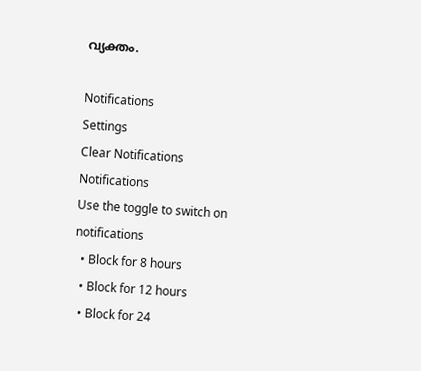വ്യക്തം.

Notifications
Settings
Clear Notifications
Notifications
Use the toggle to switch on notifications
  • Block for 8 hours
  • Block for 12 hours
  • Block for 24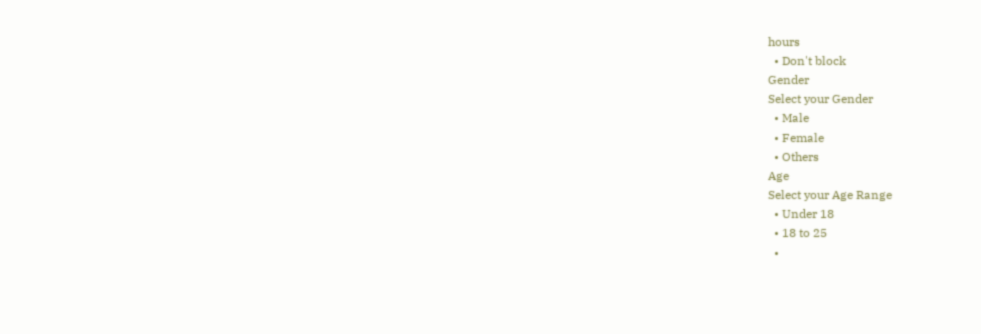hours
  • Don't block
Gender
Select your Gender
  • Male
  • Female
  • Others
Age
Select your Age Range
  • Under 18
  • 18 to 25
  •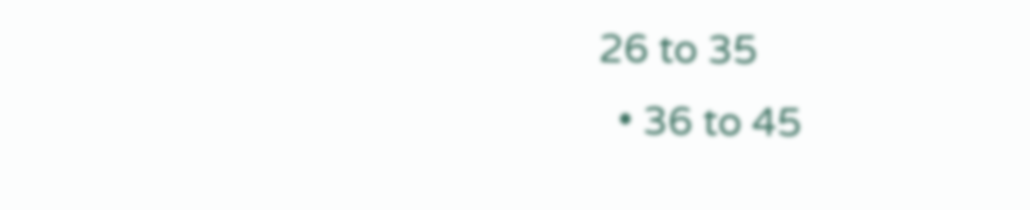26 to 35
  • 36 to 45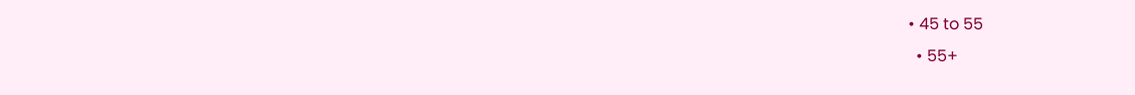• 45 to 55
  • 55+